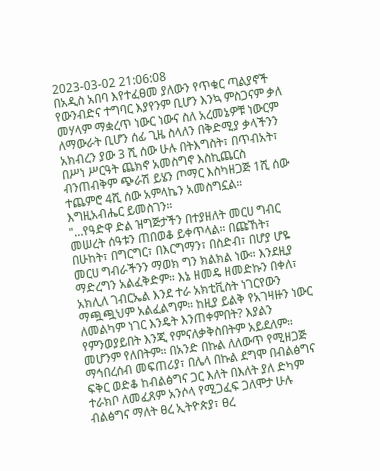2023-03-02 21:06:08
በአዲስ አበባ እየተፈፀመ ያለውን የጥቁር ጣልያኖች የውንብድና ተግባር እያየንም ቢሆን እንኳ ምስጋናም ቃለ መሃላም ማቋረጥ ነውር ነውና ስለ አረመኔዎቹ ነውርም ለማውራት ቢሆን ሰፊ ጊዜ ስላለን በቅድሚያ ቃላችንን አክብረን ያው 3 ሺ ሰው ሁሉ በትእግስት፣ በጥብአት፣ በሥነ ሥርዓት ጨክኖ አመስግኖ እስኪጨርስ ብንጠብቅም ጭራሽ ይሄን ጦማር እስካዘጋጅ 1ሺ ሰው ተጨምሮ 4ሺ ሰው አምላኬን አመስግኗል። እግዚአብሔር ይመስገን።
"…የዓድዋ ድል ዝግጅታችን በተያዘለት መርሀ ግብር መሠረት ሰዓቱን ጠበወቆ ይቀጥላል። በጩኸት፣ በሁከት፣ በግርግር፣ በእርግማን፣ በስድብ፣ በሆያ ሆዬ መርሀ ግብራችንን ማወክ ግን ክልክል ነው። እንደዚያ ማድረግን አልፈቅድም። እኔ ዘመዴ ዘመድኩን በቀለ፣ አክሊለ ገብርኤል እንደ ተራ አክቲቪስት ነገርየውን ማጯጯህም አልፈልግም። ከዚያ ይልቅ የአገዛዙን ነውር ለመልካም ነገር እንዴት እንጠቀምበት? እያልን የምንወያይበት እንጂ የምናለቃቅስበትም አይደለም። መሆንም የለበትም። በአንድ በኩል ለለውጥ የሚዘጋጅ ማኅበረሰብ መፍጠሪያ፣ በሌላ በኩል ደግሞ በብልፅግና ፍቅር ወድቆ ከብልፅግና ጋር እለት በእለት ያለ ድካም ተራክቦ ለመፈጸም አንሶላ የሚጋፈፍ ጋለሞታ ሁሉ ብልፅግና ማለት ፀረ ኢትዮጵያ፣ ፀረ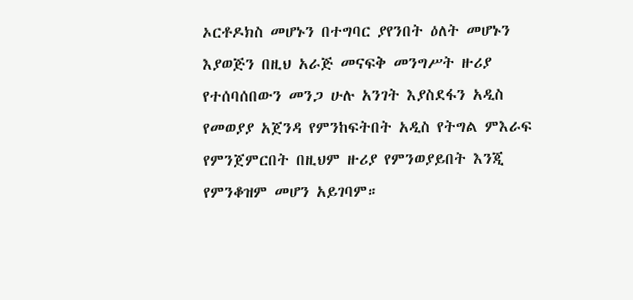ኦርቶዶክስ መሆኑን በተግባር ያየንበት ዕለት መሆኑን እያወጅን በዚህ አራጅ መናፍቅ መንግሥት ዙሪያ የተሰባሰበውን መንጋ ሁሉ አንገት እያስደፋን አዲስ የመወያያ አጀንዳ የምንከፍትበት አዲስ የትግል ምእራፍ የምንጀምርበት በዚህም ዙሪያ የምንወያይበት እንጂ የምንቆዝም መሆን አይገባም።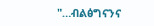"…ብልፅግናንና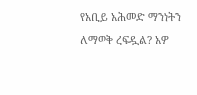የአቢይ አሕመድ ማንነትን ለማወቅ ረፍዷል? አዎ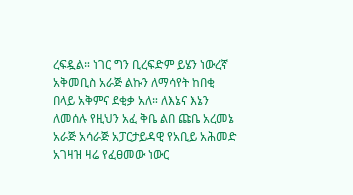ረፍዷል። ነገር ግን ቢረፍድም ይሄን ነውረኛ አቅመቢስ አራጅ ልኩን ለማሳየት ከበቂ በላይ አቅምና ደቂቃ አለ። ለእኔና እኔን ለመሰሉ የዚህን አፈ ቅቤ ልበ ጩቤ አረመኔ አራጅ አሳራጅ አፓርታይዳዊ የአቢይ አሕመድ አገዛዝ ዛሬ የፈፀመው ነውር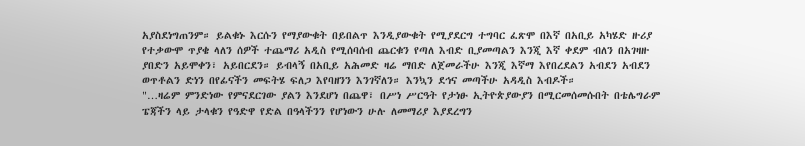አያስደነግጠንም። ይልቁኑ እርሱን የማያውቁት በይበልጥ እንዲያውቁት የሚያደርግ ተግባር ፈጽሞ በእኛ በአቢይ አካሄድ ዙሪያ የተቃውሞ ጥያቄ ላለን ሰዎች ተጨማሪ አዲስ የሚሰባሰብ ጨርቁን የጣለ እብድ ቢያመጣልን እንጂ እኛ ቀደም ብለን በአገዛዙ ያበድን አይሞቀን፣ አይበርደን። ይብላኝ በአቢይ አሕመድ ዛሬ ማበድ ለጀመራችሁ እንጂ እኛማ እየበረደልን አብደን አብደን ወጥቶልን ድነን በየፊናችን መፍትሄ ፍለጋ እየባዘንን እንገኛለን። እንኳን ደኅና መጣችሁ አዳዲስ እብዶች።
"…ዛሬም ምንድነው የምናደርገው ያልን እንደሆነ በጨዋ፣ በሥነ ሥርዓት የታነፁ ኢትዮጵያውያን በሚርመሰመሱበት በቴሌግራም ፔጃችን ላይ ታላቁን የዓድዋ የድል በዓላችንን የሆነውን ሁሉ ለመማሪያ እያደረግን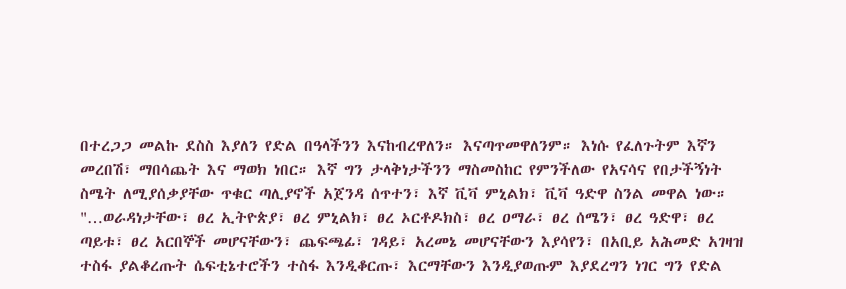በተረጋጋ መልኩ ደስስ እያለን የድል በዓላችንን እናከብረዋለን። እናጣጥመዋለንም። እነሱ የፈለጉትም እኛን መረበሽ፣ ማበሳጨት እና ማወክ ነበር። እኛ ግን ታላቅነታችንን ማስመስከር የምንችለው የአናሳና የበታችኝነት ስሜት ለሚያሰቃያቸው ጥቁር ጣሊያኖች አጀንዳ ሰጥተን፣ እኛ ቪቫ ምኒልክ፣ ቪቫ ዓድዋ ስንል መዋል ነው።
"…ወራዳነታቸው፣ ፀረ ኢትዮጵያ፣ ፀረ ምኒልክ፣ ፀረ ኦርቶዶክስ፣ ፀረ ዐማራ፣ ፀረ ሰሜን፣ ፀረ ዓድዋ፣ ፀረ ጣይቱ፣ ፀረ አርበኞች መሆናቸውን፣ ጨፍጫፊ፣ ገዳይ፣ አረመኔ መሆናቸውን እያሳየን፣ በአቢይ አሕመድ አገዛዝ ተስፋ ያልቆረጡት ሴፍቲኔተሮችን ተስፋ እንዲቆርጡ፣ እርማቸውን እንዲያወጡም እያደረግን ነገር ግን የድል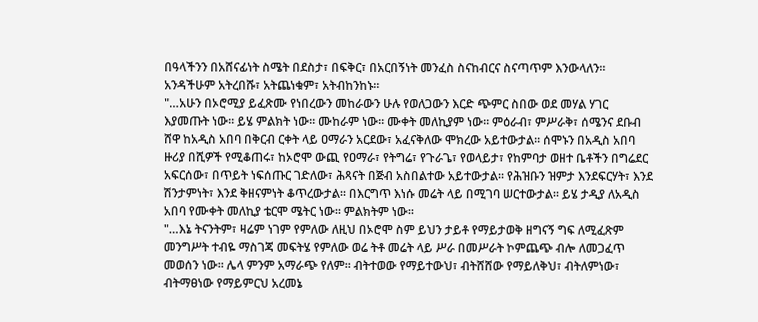በዓላችንን በአሸናፊነት ስሜት በደስታ፣ በፍቅር፣ በአርበኝነት መንፈስ ስናከብርና ስናጣጥም እንውላለን። አንዳችሁም አትረበሹ፣ አትጨነቁም፣ አትብከንከኑ።
"…አሁን በኦሮሚያ ይፈጽሙ የነበረውን መከራውን ሁሉ የወለጋውን እርድ ጭምር ስበው ወደ መሃል ሃገር እያመጡት ነው። ይሄ ምልክት ነው። ሙከራም ነው። ሙቀት መለኪያም ነው። ምዕራብ፣ ምሥራቅ፣ ሰሜንና ደቡብ ሸዋ ከአዲስ አበባ በቅርብ ርቀት ላይ ዐማራን አርደው፣ አፈናቅለው ሞክረው አይተውታል። ሰሞኑን በአዲስ አበባ ዙሪያ በሺዎች የሚቆጠሩ፣ ከኦሮሞ ውጪ የዐማራ፣ የትግሬ፣ የጉራጌ፣ የወላይታ፣ የከምባታ ወዘተ ቤቶችን በግሬደር አፍርሰው፣ በጥይት ነፍሰጡር ገድለው፣ ሕጻናት በጅብ አስበልተው አይተውታል። የሕዝቡን ዝምታ እንደፍርሃት፣ እንደ ሽንታምነት፣ እንደ ቅዘናምነት ቆጥረውታል። በእርግጥ እነሱ መሬት ላይ በሚገባ ሠርተውታል። ይሄ ታዲያ ለአዲስ አበባ የሙቀት መለኪያ ቴርሞ ሜትር ነው። ምልክትም ነው።
"…እኔ ትናንትም፣ ዛሬም ነገም የምለው ለዚህ በኦሮሞ ስም ይህን ታይቶ የማይታወቅ ዘግናኝ ግፍ ለሚፈጽም መንግሥት ተብዬ ማስገጃ መፍትሄ የምለው ወሬ ትቶ መሬት ላይ ሥራ በመሥራት ኮምጨጭ ብሎ ለመጋፈጥ መወሰን ነው። ሌላ ምንም አማራጭ የለም። ብትተወው የማይተውህ፣ ብትሸሸው የማይለቅህ፣ ብትለምነው፣ ብትማፀነው የማይምርህ አረመኔ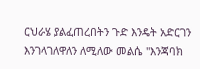ርህራሄ ያልፈጠረበትን ጉድ እንዴት አድርገን እንገላገለዋለን ለሚለው መልሴ "እንጃባክ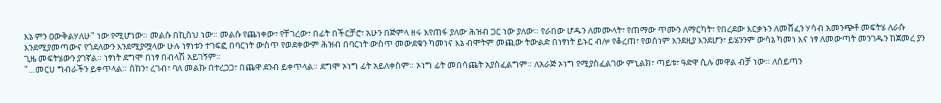እኔ ምን ዐውቅልሃለሁ" ነው የሚሆነው። መልሱ በኪስህ ነው። መልሱ የጨነቀው፣ የቸገረው፣ በፊት በችርቻሮ፣ አሁን በጅምላ ዘሩ እየጠፋ ያለው ሕዝብ ጋር ነው ያለው። የራበው ሆዱን ለመሙላት፣ የጠማው ጥሙን ለማርካት፣ የበረደው እርቃኑን ለመሸፈን ሃሳብ አመንጭቶ መፍትሄ ለራሱ እንደሚያመጣውና የጎደለውን እንደሚያሟላው ሁሉ ነፃነቱን ተገፍፎ በባርነት ውስጥ የወደቀውም ሕዝብ በባርነት ውስጥ መውደቁን ካመነና እኔ ብሞትም መጪው ትውልድ በነፃነት ይኑር ብሎ የቆረጠ፣ የወሰነም እንደዚያ እንደሆን፣ ይሄንንም ውሳኔ ካመነ እና ነፃ ለመውጣት መንገዱን ከጀመረ ያን ጊዜ መፍትሄውን ያገኛል። ነፃነት ደግሞ በነፃ በብላሽ አይገኝም።
"…መርሀ ግብራችን ይቀጥላል። ሰከን፣ ረገብ፣ ባለ መልኩ በተረጋጋ፣ በጨዋ ደንብ ይቀጥላል። ደግሞ ኦነግ ፊት አይለቀስም። ኦነግ ፊት መበሳጨት አያስፈልግም። ለአራጅ ኦነግ የሚያስፈልገው ምኒልክ፣ ጣይቱ፣ ዓድዋ ሲሉ መዋል ብቻ ነው። ለሰይጣን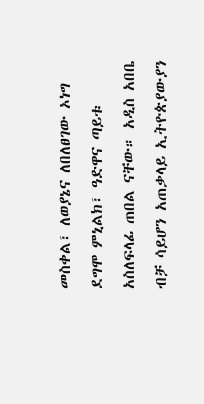መስቀል፣ ለወያኔና ለበለፀገው ኦነግ ደግሞ ምኒልክ፣ ዓድዋና ጣይቱ አስለፍላፊ ጠበል ናቸው። አዲስ አበቤ ብቻ ሳይሆን አጠቃላይ ኢትዮጵያውያን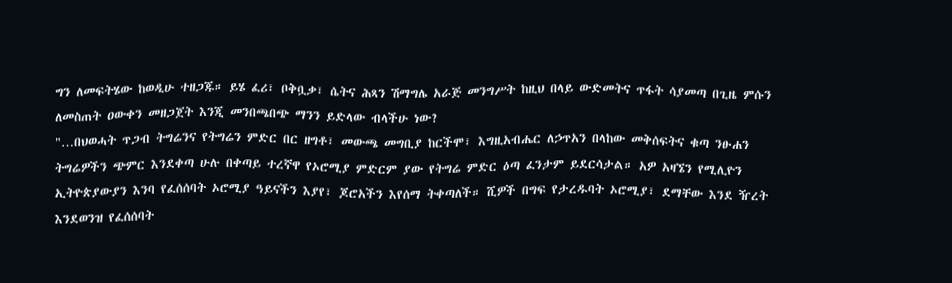ግን ለመፍትሄው ከወዲሁ ተዘጋጁ። ይሄ ፈሪ፣ ቦቅቧቃ፣ ሴትና ሕጻን ሽማግሌ አራጅ መንግሥት ከዚህ በላይ ውድመትና ጥፋት ሳያመጣ በጊዜ ምሱን ለመስጠት ዐውቀን መዘጋጀት እንጂ መንበጫበጭ ማንን ይድላው ብላችሁ ነው?
"…በህወሓት ጥጋብ ትግሬንና የትግሬን ምድር በር ዘግቶ፣ መውጫ መግቢያ ከርችሞ፣ እግዚአብሔር ለኃጥአን በላከው መቅሰፍትና ቁጣ ንፁሐን ትግሬዎችን ጭምር እንደቀጣ ሁሉ በቀጣይ ተረኛዋ የኦሮሚያ ምድርም ያው የትግሬ ምድር ዕጣ ፈንታም ይደርሳታል። አዎ አዛኜን የሚሊዮን ኢትዮጵያውያን እንባ የፈሰሰባት ኦሮሚያ ዓይናችን እያየ፣ ጆሮአችን እየሰማ ትቀጣለች። ሺዎች በግፍ የታረዱባት ኦሮሚያ፣ ደማቸው እንደ ዥረት እንደወንዝ የፈሰሰባት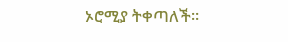ኦሮሚያ ትቀጣለች።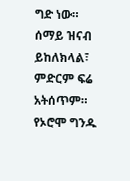ግድ ነው። ሰማይ ዝናብ ይከለክላል፣ ምድርም ፍሬ አትሰጥም። የኦሮሞ ግንዱ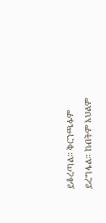ይቆረጣል። ቅርንጫፉም ይረግፋል። ከብትም እህልም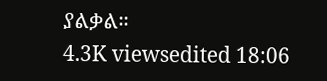ያልቃል።
4.3K viewsedited 18:06